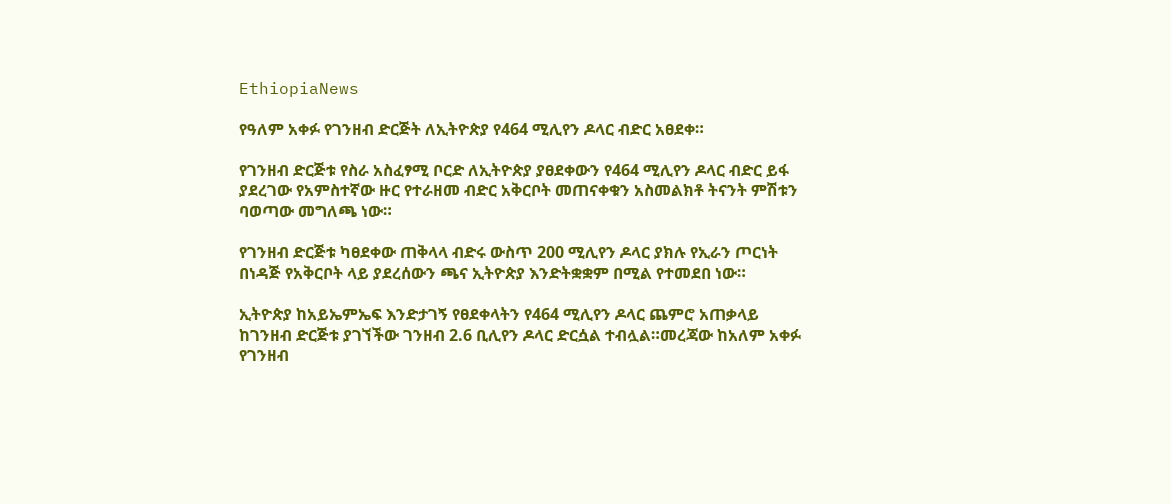EthiopiaNews

የዓለም አቀፉ የገንዘብ ድርጅት ለኢትዮጵያ የ464 ሚሊየን ዶላር ብድር አፀደቀ።

የገንዘብ ድርጅቱ የስራ አስፈፃሚ ቦርድ ለኢትዮጵያ ያፀደቀውን የ464 ሚሊየን ዶላር ብድር ይፋ ያደረገው የአምስተኛው ዙር የተራዘመ ብድር አቅርቦት መጠናቀቁን አስመልክቶ ትናንት ምሽቱን ባወጣው መግለጫ ነው።

የገንዘብ ድርጅቱ ካፀደቀው ጠቅላላ ብድሩ ውስጥ 200 ሚሊየን ዶላር ያክሉ የኢራን ጦርነት በነዳጅ የአቅርቦት ላይ ያደረሰውን ጫና ኢትዮጵያ እንድትቋቋም በሚል የተመደበ ነው።

ኢትዮጵያ ከአይኤምኤፍ እንድታገኝ የፀደቀላትን የ464 ሚሊየን ዶላር ጨምሮ አጠቃላይ ከገንዘብ ድርጅቱ ያገኘችው ገንዘብ 2.6 ቢሊየን ዶላር ድርሷል ተብሏል።መረጃው ከአለም አቀፉ የገንዘብ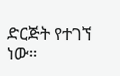ድርጅት የተገኘ ነው።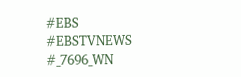#EBS
#EBSTVNEWS
#_7696_WN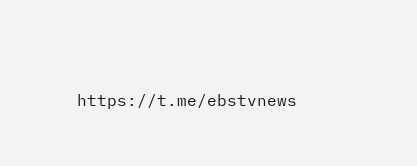https://t.me/ebstvnews